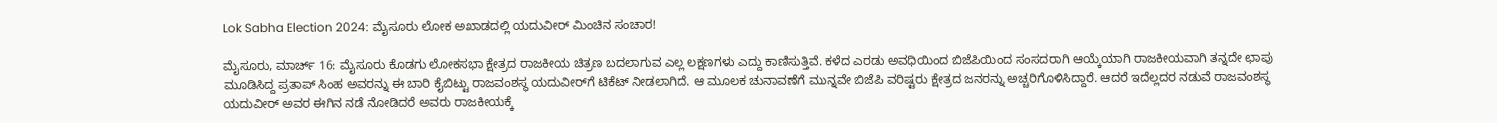Lok Sabha Election 2024: ಮೈಸೂರು ಲೋಕ ಅಖಾಡದಲ್ಲಿ ಯದುವೀರ್ ಮಿಂಚಿನ ಸಂಚಾರ!

ಮೈಸೂರು, ಮಾರ್ಚ್ 16: ಮೈಸೂರು ಕೊಡಗು ಲೋಕಸಭಾ ಕ್ಷೇತ್ರದ ರಾಜಕೀಯ ಚಿತ್ರಣ ಬದಲಾಗುವ ಎಲ್ಲ ಲಕ್ಷಣಗಳು ಎದ್ದು ಕಾಣಿಸುತ್ತಿವೆ. ಕಳೆದ ಎರಡು ಅವಧಿಯಿಂದ ಬಿಜೆಪಿಯಿಂದ ಸಂಸದರಾಗಿ ಆಯ್ಕೆಯಾಗಿ ರಾಜಕೀಯವಾಗಿ ತನ್ನದೇ ಛಾಪು ಮೂಡಿಸಿದ್ದ ಪ್ರತಾಪ್ ಸಿಂಹ ಅವರನ್ನು ಈ ಬಾರಿ ಕೈಬಿಟ್ಟು ರಾಜವಂಶಸ್ಥ ಯದುವೀರ್‌ಗೆ ಟಿಕೆಟ್ ನೀಡಲಾಗಿದೆ. ಆ ಮೂಲಕ ಚುನಾವಣೆಗೆ ಮುನ್ನವೇ ಬಿಜೆಪಿ ವರಿಷ್ಟರು ಕ್ಷೇತ್ರದ ಜನರನ್ನು ಅಚ್ಚರಿಗೊಳಿಸಿದ್ದಾರೆ. ಆದರೆ ಇದೆಲ್ಲದರ ನಡುವೆ ರಾಜವಂಶಸ್ಥ ಯದುವೀರ್ ಅವರ ಈಗಿನ ನಡೆ ನೋಡಿದರೆ ಅವರು ರಾಜಕೀಯಕ್ಕೆ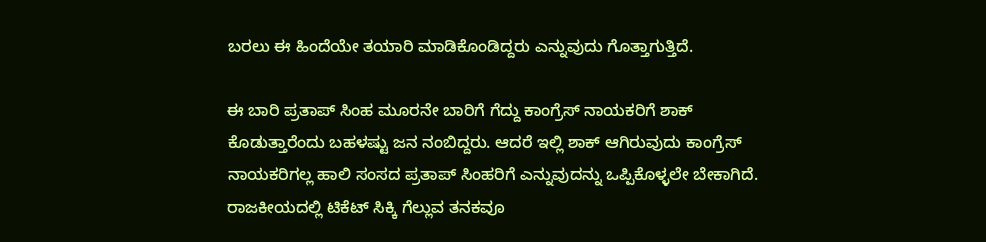ಬರಲು ಈ ಹಿಂದೆಯೇ ತಯಾರಿ ಮಾಡಿಕೊಂಡಿದ್ದರು ಎನ್ನುವುದು ಗೊತ್ತಾಗುತ್ತಿದೆ.

ಈ ಬಾರಿ ಪ್ರತಾಪ್ ಸಿಂಹ ಮೂರನೇ ಬಾರಿಗೆ ಗೆದ್ದು ಕಾಂಗ್ರೆಸ್ ನಾಯಕರಿಗೆ ಶಾಕ್ ಕೊಡುತ್ತಾರೆಂದು ಬಹಳಷ್ಟು ಜನ ನಂಬಿದ್ದರು. ಆದರೆ ಇಲ್ಲಿ ಶಾಕ್ ಆಗಿರುವುದು ಕಾಂಗ್ರೆಸ್ ನಾಯಕರಿಗಲ್ಲ ಹಾಲಿ ಸಂಸದ ಪ್ರತಾಪ್ ಸಿಂಹರಿಗೆ ಎನ್ನುವುದನ್ನು ಒಪ್ಪಿಕೊಳ್ಳಲೇ ಬೇಕಾಗಿದೆ. ರಾಜಕೀಯದಲ್ಲಿ ಟಿಕೆಟ್ ಸಿಕ್ಕಿ ಗೆಲ್ಲುವ ತನಕವೂ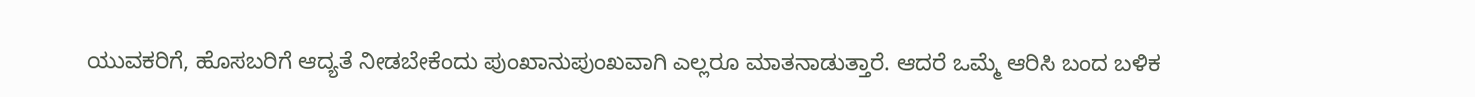ಯುವಕರಿಗೆ, ಹೊಸಬರಿಗೆ ಆದ್ಯತೆ ನೀಡಬೇಕೆಂದು ಪುಂಖಾನುಪುಂಖವಾಗಿ ಎಲ್ಲರೂ ಮಾತನಾಡುತ್ತಾರೆ. ಆದರೆ ಒಮ್ಮೆ ಆರಿಸಿ ಬಂದ ಬಳಿಕ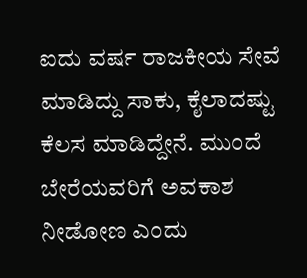ಐದು ವರ್ಷ ರಾಜಕೀಯ ಸೇವೆ ಮಾಡಿದ್ದು ಸಾಕು, ಕೈಲಾದಷ್ಟು ಕೆಲಸ ಮಾಡಿದ್ದೇನೆ. ಮುಂದೆ ಬೇರೆಯವರಿಗೆ ಅವಕಾಶ ನೀಡೋಣ ಎಂದು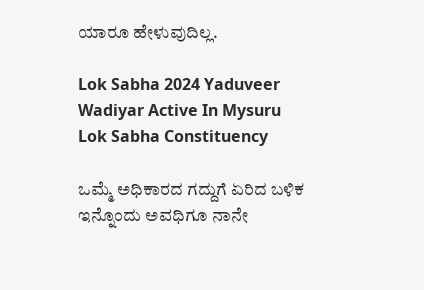ಯಾರೂ ಹೇಳುವುದಿಲ್ಲ.

Lok Sabha 2024 Yaduveer Wadiyar Active In Mysuru Lok Sabha Constituency

ಒಮ್ಮೆ ಅಧಿಕಾರದ ಗದ್ದುಗೆ ಏರಿದ ಬಳಿಕ ಇನ್ನೊಂದು ಅವಧಿಗೂ ನಾನೇ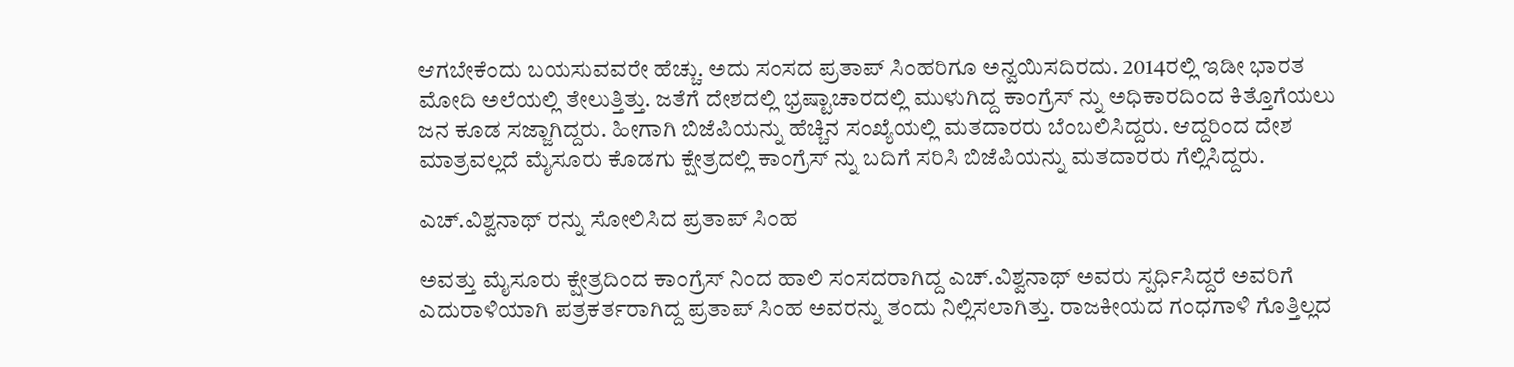ಆಗಬೇಕೆಂದು ಬಯಸುವವರೇ ಹೆಚ್ಚು. ಅದು ಸಂಸದ ಪ್ರತಾಪ್ ಸಿಂಹರಿಗೂ ಅನ್ವಯಿಸದಿರದು. 2014ರಲ್ಲಿ ಇಡೀ ಭಾರತ ಮೋದಿ ಅಲೆಯಲ್ಲಿ ತೇಲುತ್ತಿತ್ತು. ಜತೆಗೆ ದೇಶದಲ್ಲಿ ಭ್ರಷ್ಟಾಚಾರದಲ್ಲಿ ಮುಳುಗಿದ್ದ ಕಾಂಗ್ರೆಸ್ ನ್ನು ಅಧಿಕಾರದಿಂದ ಕಿತ್ತೊಗೆಯಲು ಜನ ಕೂಡ ಸಜ್ಜಾಗಿದ್ದರು. ಹೀಗಾಗಿ ಬಿಜೆಪಿಯನ್ನು ಹೆಚ್ಚಿನ ಸಂಖ್ಯೆಯಲ್ಲಿ ಮತದಾರರು ಬೆಂಬಲಿಸಿದ್ದರು. ಆದ್ದರಿಂದ ದೇಶ ಮಾತ್ರವಲ್ಲದೆ ಮೈಸೂರು ಕೊಡಗು ಕ್ಷೇತ್ರದಲ್ಲಿ ಕಾಂಗ್ರೆಸ್ ನ್ನು ಬದಿಗೆ ಸರಿಸಿ ಬಿಜೆಪಿಯನ್ನು ಮತದಾರರು ಗೆಲ್ಲಿಸಿದ್ದರು.

ಎಚ್.ವಿಶ್ವನಾಥ್ ರನ್ನು ಸೋಲಿಸಿದ ಪ್ರತಾಪ್‌ ಸಿಂಹ

ಅವತ್ತು ಮೈಸೂರು ಕ್ಷೇತ್ರದಿಂದ ಕಾಂಗ್ರೆಸ್ ನಿಂದ ಹಾಲಿ ಸಂಸದರಾಗಿದ್ದ ಎಚ್.ವಿಶ್ವನಾಥ್ ಅವರು ಸ್ಪರ್ಧಿಸಿದ್ದರೆ ಅವರಿಗೆ ಎದುರಾಳಿಯಾಗಿ ಪತ್ರಕರ್ತರಾಗಿದ್ದ ಪ್ರತಾಪ್ ಸಿಂಹ ಅವರನ್ನು ತಂದು ನಿಲ್ಲಿಸಲಾಗಿತ್ತು. ರಾಜಕೀಯದ ಗಂಧಗಾಳಿ ಗೊತ್ತಿಲ್ಲದ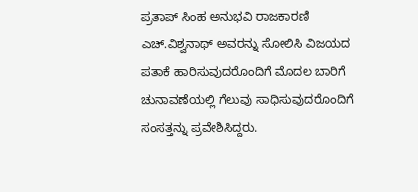ಪ್ರತಾಪ್ ಸಿಂಹ ಅನುಭವಿ ರಾಜಕಾರಣಿ ಎಚ್.ವಿಶ್ವನಾಥ್ ಅವರನ್ನು ಸೋಲಿಸಿ ವಿಜಯದ ಪತಾಕೆ ಹಾರಿಸುವುದರೊಂದಿಗೆ ಮೊದಲ ಬಾರಿಗೆ ಚುನಾವಣೆಯಲ್ಲಿ ಗೆಲುವು ಸಾಧಿಸುವುದರೊಂದಿಗೆ ಸಂಸತ್ತನ್ನು ಪ್ರವೇಶಿಸಿದ್ದರು.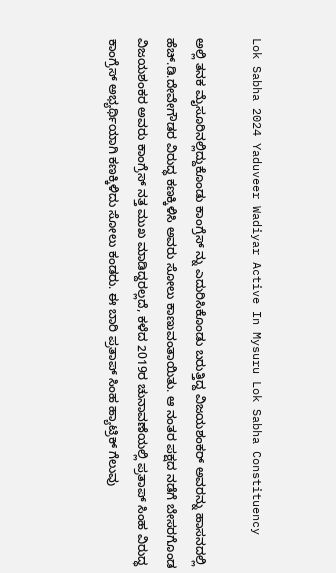Lok Sabha 2024 Yaduveer Wadiyar Active In Mysuru Lok Sabha Constituency

ಅಲ್ಲಿ ತನಕ ಮೈಸೂರಿನಲ್ಲಿದ್ದುಕೊಂಡು ಕಾಂಗ್ರೆಸ್ ನ್ನು ಎದುರಿಸಿಕೊಂಡು ಬರುತ್ತಿದ್ದ ವಿಜಯಶಂಕರ್ ಅವರನ್ನು ಹಾಸನದಲ್ಲಿ ಹೆಚ್.ಡಿ.ದೇವೇಗೌಡರ ವಿರುದ್ಧ ಕಣಕ್ಕಿಳಿಸಿ ಅವರು ಸೋಲು ಕಾಣುವಂತಾಯಿತು. ಆ ನಂತರ ಪಕ್ಷದ ನಡೆಗೆ ಬೇಸರಗೊಂಡ ವಿಜಯಶಂಕರ ಅವರು ಕಾಂಗ್ರೆಸ್ ನತ್ತ ಮುಖ ಮಾಡಿದ್ದರಲ್ಲದೆ, ಕಳೆದ 2019ರ ಚುನಾವಣೆಯಲ್ಲಿ ಪ್ರತಾಪ್ ಸಿಂಹ ವಿರುದ್ಧ ಕಾಂಗ್ರೆಸ್ ಅಭ್ಯರ್ಥಿಯಾಗಿ ಕಣಕ್ಕಿಳಿದು ಸೋಲು ಕಂಡರು. ಈ ಬಾರಿ ಪ್ರತಾಪ್ ಸಿಂಹ ಹ್ಯಾಟ್ರಿಕ್ ಗೆಲುವು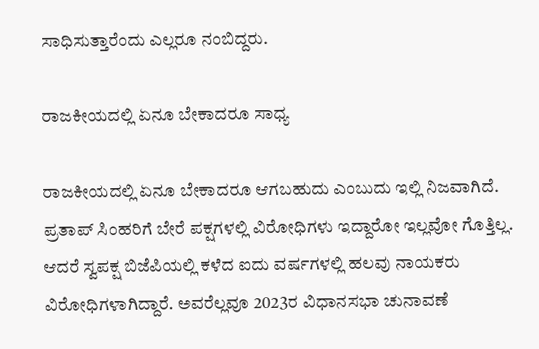ಸಾಧಿಸುತ್ತಾರೆಂದು ಎಲ್ಲರೂ ನಂಬಿದ್ದರು.

ರಾಜಕೀಯದಲ್ಲಿ ಏನೂ ಬೇಕಾದರೂ ಸಾಧ್ಯ

ರಾಜಕೀಯದಲ್ಲಿ ಏನೂ ಬೇಕಾದರೂ ಆಗಬಹುದು ಎಂಬುದು ಇಲ್ಲಿ ನಿಜವಾಗಿದೆ. ಪ್ರತಾಪ್ ಸಿಂಹರಿಗೆ ಬೇರೆ ಪಕ್ಷಗಳಲ್ಲಿ ವಿರೋಧಿಗಳು ಇದ್ದಾರೋ ಇಲ್ಲವೋ ಗೊತ್ತಿಲ್ಲ. ಆದರೆ ಸ್ವಪಕ್ಷ ಬಿಜೆಪಿಯಲ್ಲಿ ಕಳೆದ ಐದು ವರ್ಷಗಳಲ್ಲಿ ಹಲವು ನಾಯಕರು ವಿರೋಧಿಗಳಾಗಿದ್ದಾರೆ. ಅವರೆಲ್ಲವೂ 2023ರ ವಿಧಾನಸಭಾ ಚುನಾವಣೆ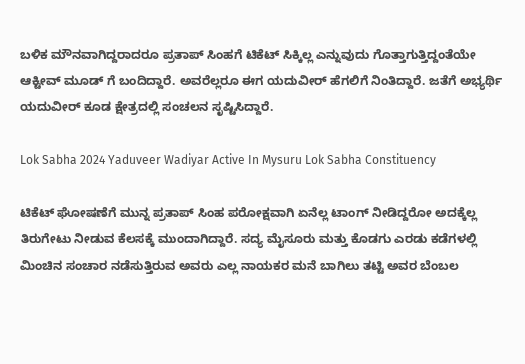ಬಳಿಕ ಮೌನವಾಗಿದ್ದರಾದರೂ ಪ್ರತಾಪ್ ಸಿಂಹಗೆ ಟಿಕೆಟ್ ಸಿಕ್ಕಿಲ್ಲ ಎನ್ನುವುದು ಗೊತ್ತಾಗುತ್ತಿದ್ದಂತೆಯೇ ಆಕ್ಟೀವ್ ಮೂಡ್ ಗೆ ಬಂದಿದ್ದಾರೆ. ಅವರೆಲ್ಲರೂ ಈಗ ಯದುವೀರ್ ಹೆಗಲಿಗೆ ನಿಂತಿದ್ದಾರೆ. ಜತೆಗೆ ಅಭ್ಯರ್ಥಿ ಯದುವೀರ್ ಕೂಡ ಕ್ಷೇತ್ರದಲ್ಲಿ ಸಂಚಲನ ಸೃಷ್ಟಿಸಿದ್ದಾರೆ.

Lok Sabha 2024 Yaduveer Wadiyar Active In Mysuru Lok Sabha Constituency

ಟಿಕೆಟ್ ಘೋಷಣೆಗೆ ಮುನ್ನ ಪ್ರತಾಪ್ ಸಿಂಹ ಪರೋಕ್ಷವಾಗಿ ಏನೆಲ್ಲ ಟಾಂಗ್ ನೀಡಿದ್ದರೋ ಅದಕ್ಕೆಲ್ಲ ತಿರುಗೇಟು ನೀಡುವ ಕೆಲಸಕ್ಕೆ ಮುಂದಾಗಿದ್ದಾರೆ. ಸದ್ಯ ಮೈಸೂರು ಮತ್ತು ಕೊಡಗು ಎರಡು ಕಡೆಗಳಲ್ಲಿ ಮಿಂಚಿನ ಸಂಚಾರ ನಡೆಸುತ್ತಿರುವ ಅವರು ಎಲ್ಲ ನಾಯಕರ ಮನೆ ಬಾಗಿಲು ತಟ್ಟಿ ಅವರ ಬೆಂಬಲ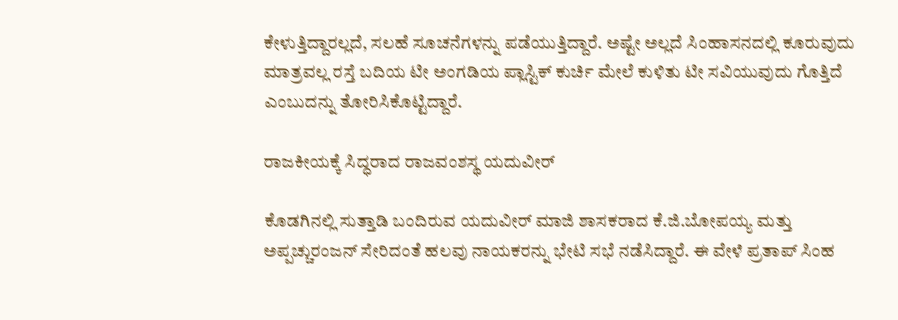ಕೇಳುತ್ತಿದ್ದಾರಲ್ಲದೆ, ಸಲಹೆ ಸೂಚನೆಗಳನ್ನು ಪಡೆಯುತ್ತಿದ್ದಾರೆ. ಅಷ್ಟೇ ಅಲ್ಲದೆ ಸಿಂಹಾಸನದಲ್ಲಿ ಕೂರುವುದು ಮಾತ್ರವಲ್ಲ ರಸ್ತೆ ಬದಿಯ ಟೀ ಅಂಗಡಿಯ ಪ್ಲಾಸ್ಟಿಕ್ ಕುರ್ಚಿ ಮೇಲೆ ಕುಳಿತು ಟೀ ಸವಿಯುವುದು ಗೊತ್ತಿದೆ ಎಂಬುದನ್ನು ತೋರಿಸಿಕೊಟ್ಟಿದ್ದಾರೆ.

ರಾಜಕೀಯಕ್ಕೆ ಸಿದ್ಧರಾದ ರಾಜವಂಶಸ್ಥ ಯದುವೀರ್

ಕೊಡಗಿನಲ್ಲಿ ಸುತ್ತಾಡಿ ಬಂದಿರುವ ಯದುವೀರ್ ಮಾಜಿ ಶಾಸಕರಾದ ಕೆ.ಜಿ.ಬೋಪಯ್ಯ ಮತ್ತು ಅಪ್ಪಚ್ಚುರಂಜನ್ ಸೇರಿದಂತೆ ಹಲವು ನಾಯಕರನ್ನು ಭೇಟಿ ಸಭೆ ನಡೆಸಿದ್ದಾರೆ. ಈ ವೇಳೆ ಪ್ರತಾಪ್ ಸಿಂಹ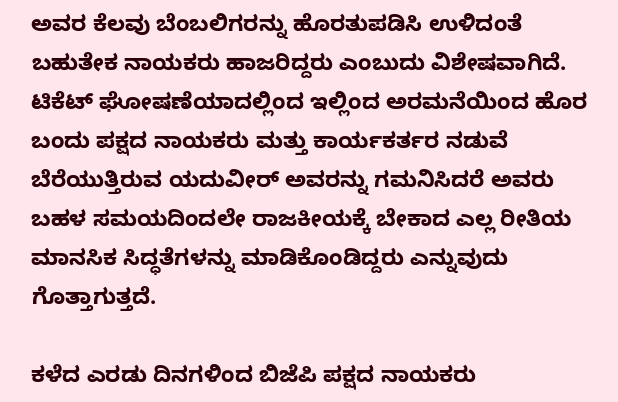ಅವರ ಕೆಲವು ಬೆಂಬಲಿಗರನ್ನು ಹೊರತುಪಡಿಸಿ ಉಳಿದಂತೆ ಬಹುತೇಕ ನಾಯಕರು ಹಾಜರಿದ್ದರು ಎಂಬುದು ವಿಶೇಷವಾಗಿದೆ. ಟಿಕೆಟ್ ಘೋಷಣೆಯಾದಲ್ಲಿಂದ ಇಲ್ಲಿಂದ ಅರಮನೆಯಿಂದ ಹೊರ ಬಂದು ಪಕ್ಷದ ನಾಯಕರು ಮತ್ತು ಕಾರ್ಯಕರ್ತರ ನಡುವೆ ಬೆರೆಯುತ್ತಿರುವ ಯದುವೀರ್ ಅವರನ್ನು ಗಮನಿಸಿದರೆ ಅವರು ಬಹಳ ಸಮಯದಿಂದಲೇ ರಾಜಕೀಯಕ್ಕೆ ಬೇಕಾದ ಎಲ್ಲ ರೀತಿಯ ಮಾನಸಿಕ ಸಿದ್ಧತೆಗಳನ್ನು ಮಾಡಿಕೊಂಡಿದ್ದರು ಎನ್ನುವುದು ಗೊತ್ತಾಗುತ್ತದೆ.

ಕಳೆದ ಎರಡು ದಿನಗಳಿಂದ ಬಿಜೆಪಿ ಪಕ್ಷದ ನಾಯಕರು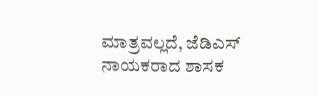ಮಾತ್ರವಲ್ಲದೆ, ಜೆಡಿಎಸ್ ನಾಯಕರಾದ ಶಾಸಕ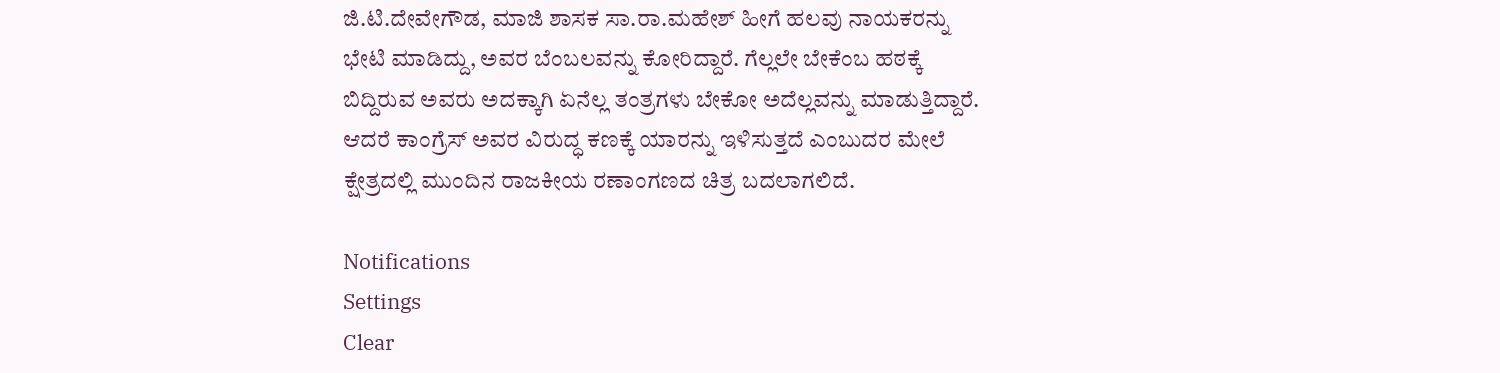ಜಿ.ಟಿ.ದೇವೇಗೌಡ, ಮಾಜಿ ಶಾಸಕ ಸಾ.ರಾ.ಮಹೇಶ್ ಹೀಗೆ ಹಲವು ನಾಯಕರನ್ನು ಭೇಟಿ ಮಾಡಿದ್ದು, ಅವರ ಬೆಂಬಲವನ್ನು ಕೋರಿದ್ದಾರೆ. ಗೆಲ್ಲಲೇ ಬೇಕೆಂಬ ಹಠಕ್ಕೆ ಬಿದ್ದಿರುವ ಅವರು ಅದಕ್ಕಾಗಿ ಏನೆಲ್ಲ ತಂತ್ರಗಳು ಬೇಕೋ ಅದೆಲ್ಲವನ್ನು ಮಾಡುತ್ತಿದ್ದಾರೆ. ಆದರೆ ಕಾಂಗ್ರೆಸ್ ಅವರ ವಿರುದ್ಧ ಕಣಕ್ಕೆ ಯಾರನ್ನು ಇಳಿಸುತ್ತದೆ ಎಂಬುದರ ಮೇಲೆ ಕ್ಷೇತ್ರದಲ್ಲಿ ಮುಂದಿನ ರಾಜಕೀಯ ರಣಾಂಗಣದ ಚಿತ್ರ ಬದಲಾಗಲಿದೆ.

Notifications
Settings
Clear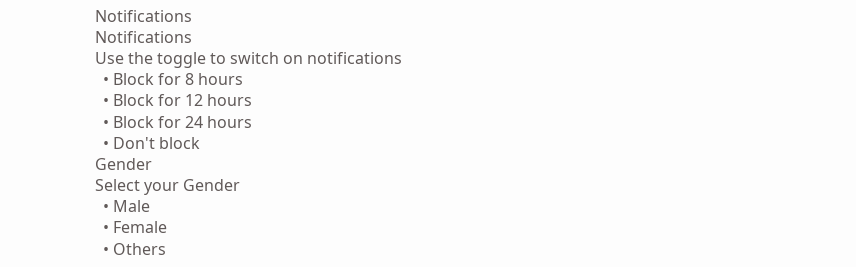Notifications
Notifications
Use the toggle to switch on notifications
  • Block for 8 hours
  • Block for 12 hours
  • Block for 24 hours
  • Don't block
Gender
Select your Gender
  • Male
  • Female
  • Others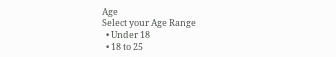Age
Select your Age Range
  • Under 18
  • 18 to 25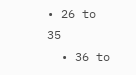• 26 to 35
  • 36 to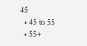45
  • 45 to 55
  • 55+